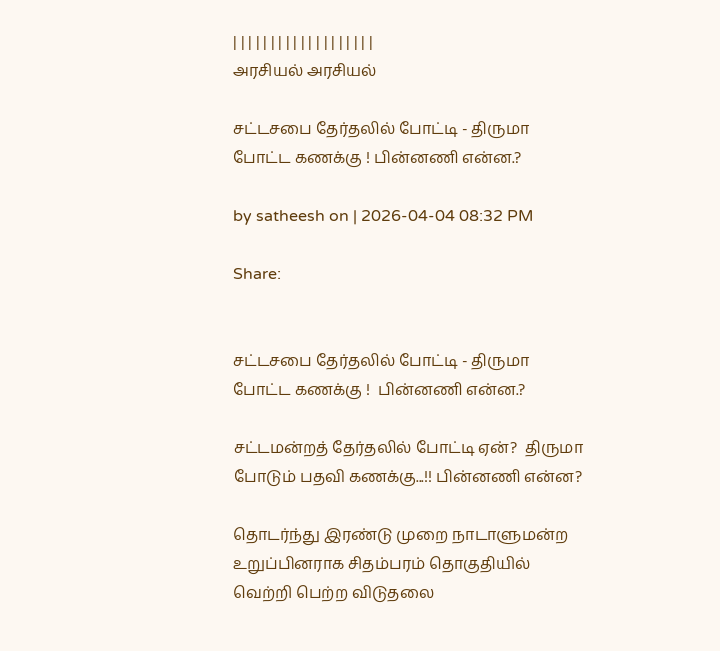| | | | | | | | | | | | | | | | | | |
அரசியல் அரசியல்

சட்டசபை தேர்தலில் போட்டி - திருமா போட்ட கணக்கு ! பின்னணி என்ன.?

by satheesh on | 2026-04-04 08:32 PM

Share:


சட்டசபை தேர்தலில் போட்டி - திருமா போட்ட கணக்கு !  பின்னணி என்ன.?

சட்டமன்றத் தேர்தலில் போட்டி ஏன்?  திருமா போடும் பதவி கணக்கு...!! பின்னணி என்ன?

தொடர்ந்து இரண்டு முறை நாடாளுமன்ற உறுப்பினராக சிதம்பரம் தொகுதியில் வெற்றி பெற்ற விடுதலை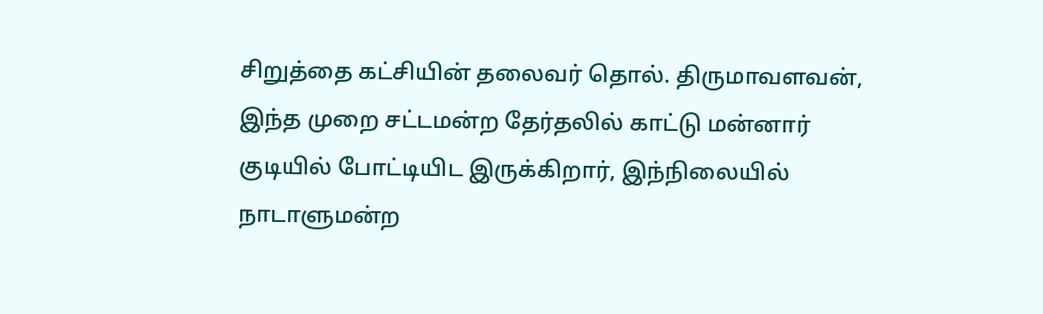சிறுத்தை கட்சியின் தலைவர் தொல். திருமாவளவன், இந்த முறை சட்டமன்ற தேர்தலில் காட்டு மன்னார் குடியில் போட்டியிட இருக்கிறார், இந்நிலையில் நாடாளுமன்ற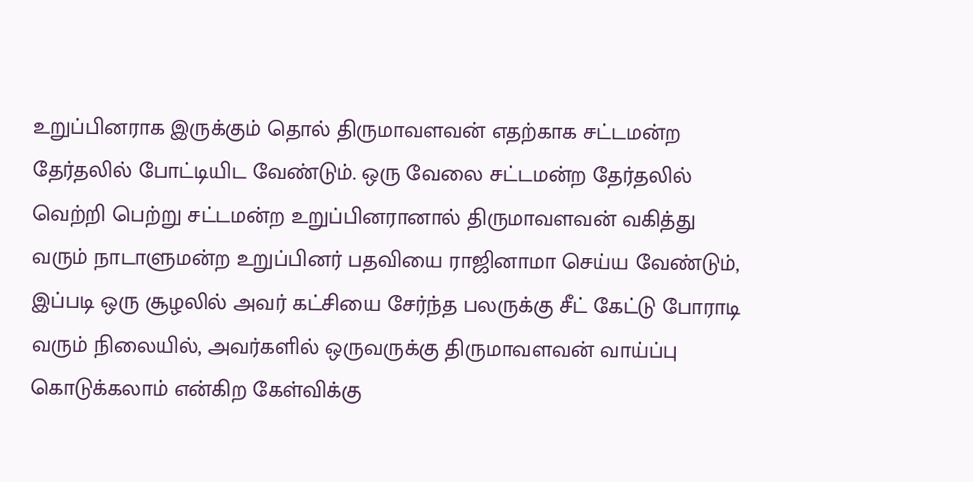உறுப்பினராக இருக்கும் தொல் திருமாவளவன் எதற்காக சட்டமன்ற தேர்தலில் போட்டியிட வேண்டும். ஒரு வேலை சட்டமன்ற தேர்தலில் வெற்றி பெற்று சட்டமன்ற உறுப்பினரானால் திருமாவளவன் வகித்து வரும் நாடாளுமன்ற உறுப்பினர் பதவியை ராஜினாமா செய்ய வேண்டும், இப்படி ஒரு சூழலில் அவர் கட்சியை சேர்ந்த பலருக்கு சீட் கேட்டு போராடி வரும் நிலையில், அவர்களில் ஒருவருக்கு திருமாவளவன் வாய்ப்பு கொடுக்கலாம் என்கிற கேள்விக்கு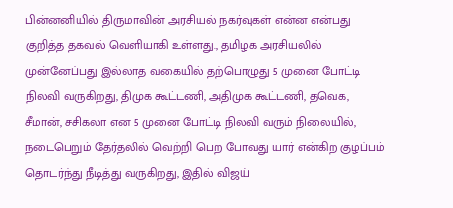பின்னனியில் திருமாவின் அரசியல் நகர்வுகள் என்ன என்பது குறித்த தகவல் வெளியாகி உள்ளது., தமிழக அரசியலில் முன்னேப்பது இல்லாத வகையில் தற்பொழுது 5 முனை போட்டி நிலவி வருகிறது, திமுக கூட்டணி, அதிமுக கூட்டணி, தவெக, சீமான், சசிகலா என 5 முனை போட்டி நிலவி வரும் நிலையில், நடைபெறும் தேர்தலில் வெற்றி பெற போவது யார் என்கிற குழப்பம் தொடர்ந்து நீடித்து வருகிறது, இதில் விஜய்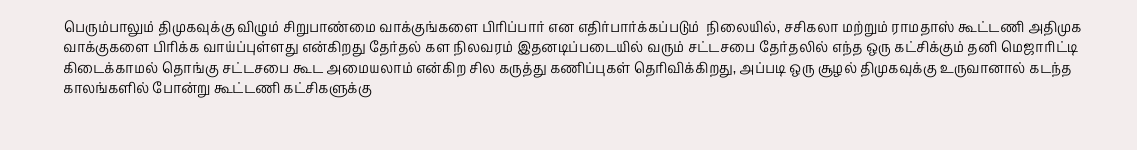பெரும்பாலும் திமுகவுக்கு விழும் சிறுபாண்மை வாக்குங்களை பிரிப்பார் என எதிர்பார்க்கப்படும்  நிலையில், சசிகலா மற்றும் ராமதாஸ் கூட்டணி அதிமுக வாக்குகளை பிரிக்க வாய்ப்புள்ளது என்கிறது தேர்தல் கள நிலவரம் இதனடிப்படையில் வரும் சட்டசபை தேர்தலில் எந்த ஒரு கட்சிக்கும் தனி மெஜாரிட்டி கிடைக்காமல் தொங்கு சட்டசபை கூட அமையலாம் என்கிற சில கருத்து கணிப்புகள் தெரிவிக்கிறது, அப்படி ஒரு சூழல் திமுகவுக்கு உருவானால் கடந்த காலங்களில் போன்று கூட்டணி கட்சிகளுக்கு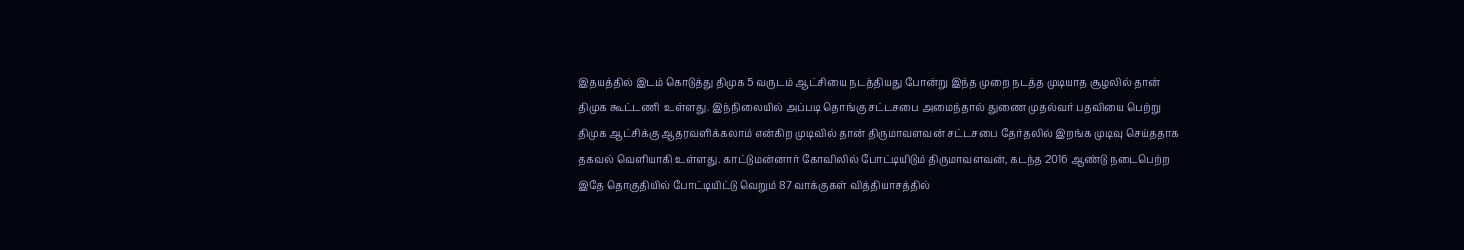இதயத்தில் இடம் கொடுத்து திமுக 5 வருடம் ஆட்சியை நடத்தியது போன்று இந்த முறை நடத்த முடியாத சூழலில் தான் திமுக கூட்டணி  உள்ளது. இந்நிலையில் அப்படி தொங்கு சட்டசபை அமைந்தால் துணை முதல்வர் பதவியை பெற்று திமுக ஆட்சிக்கு ஆதரவளிக்கலாம் என்கிற முடிவில் தான் திருமாவளவன் சட்டசபை தேர்தலில் இறங்க முடிவு செய்ததாக தகவல் வெளியாகி உள்ளது. காட்டுமன்னார் கோவிலில் போட்டியிடும் திருமாவளவன், கடந்த 2016 ஆண்டு நடைபெற்ற இதே தொகுதியில் போட்டியிட்டு வெறும் 87 வாக்குகள் வித்தியாசத்தில்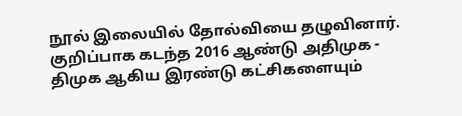நூல் இலையில் தோல்வியை தழுவினார். குறிப்பாக கடந்த 2016 ஆண்டு அதிமுக - திமுக ஆகிய இரண்டு கட்சிகளையும்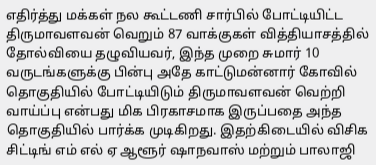எதிர்த்து மக்கள் நல கூட்டணி சார்பில் போட்டியிட்ட திருமாவளவன் வெறும் 87 வாக்குகள் வித்தியாசத்தில் தோல்வியை தழுவியவர், இந்த முறை சுமார் 10 வருடங்களுக்கு பின்பு அதே காட்டுமன்னார் கோவில் தொகுதியில் போட்டியிடும் திருமாவளவன் வெற்றி வாய்ப்பு என்பது மிக பிரகாசமாக இருப்பதை அந்த தொகுதியில் பார்க்க முடிகிறது. இதற்கிடையில் விசிக சிட்டிங் எம் எல் ஏ ஆளூர் ஷாநவாஸ் மற்றும் பாலாஜி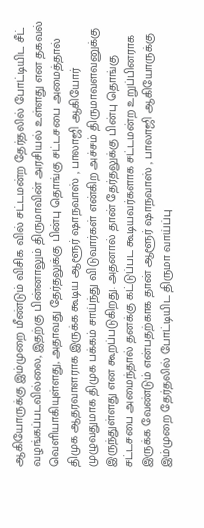ஆகியோருக்கு இம்முறை மீண்டும் விசிக வில் சட்டமன்ற தேர்தலில் போட்டியிட சீட் வழங்கப்படவில்லை, இதற்கு பின்னாலும் திருமாவின் அரசியல் உள்ளது என தகவல் வெளியாகியுள்ளது, அதாவது தேர்தலுக்கு பின்பு தொங்கு சட்டசபை அமைத்தால் திமுக ஆதரவாளராக இருக்க கூடிய ஆளூர் ஷாநவாஸ் , பாலாஜி ஆகியோர் முழுவதுமாக திமுக பக்கம் சாய்ந்து விடுவார்கள் என்கிற அச்சம் திருமாவளவனுக்கு இருந்துள்ளது என கூறப்படுகிறது. அதனால் தான் தேர்தலுக்கு பின்பு தொங்கு சட்டசபை அமைந்தால் தனக்கு கட்டுப்பட கூடியவர்களாக சட்டமன்ற உறுப்பினராக இருக்க வேண்டும் என்பதற்காக தான் ஆளூர் ஷாநவாஸ் , பாலாஜி ஆகியோருக்கு இம்முறை தேர்தலில் போட்டியிட திருமா வாய்ப்பு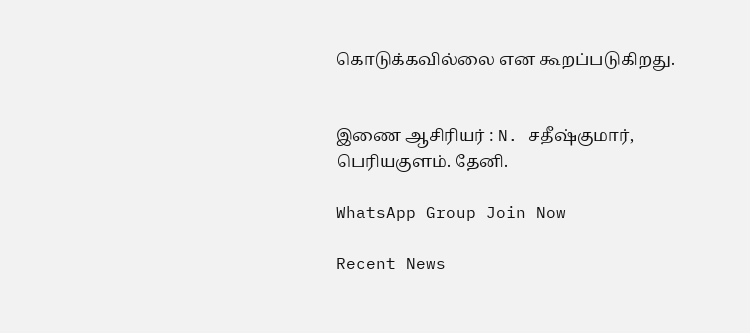கொடுக்கவில்லை என கூறப்படுகிறது.


இணை ஆசிரியர் : N. சதீஷ்குமார், பெரியகுளம். தேனி.

WhatsApp Group Join Now

Recent News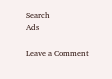Search
Ads

Leave a Comment